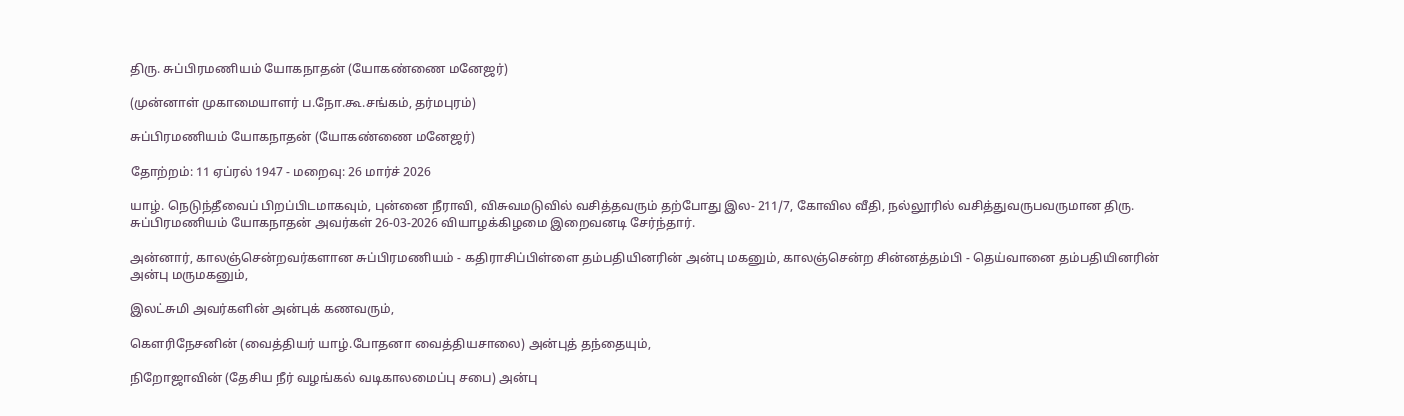திரு. சுப்பிரமணியம் யோகநாதன் (யோகண்ணை மனேஜர்)

(முன்னாள் முகாமையாளர் ப.நோ.கூ.சங்கம், தர்மபுரம்)

சுப்பிரமணியம் யோகநாதன் (யோகண்ணை மனேஜர்)

தோற்றம்: 11 ஏப்ரல் 1947 - மறைவு: 26 மார்ச் 2026

யாழ். நெடுந்தீவைப் பிறப்பிடமாகவும், புன்னை நீராவி, விசுவமடுவில் வசித்தவரும் தற்போது இல- 211/7, கோவில வீதி, நல்லூரில் வசித்துவருபவருமான திரு. சுப்பிரமணியம் யோகநாதன் அவர்கள் 26-03-2026 வியாழக்கிழமை இறைவனடி சேர்ந்தார்.

அன்னார், காலஞ்சென்றவர்களான சுப்பிரமணியம் - கதிராசிப்பிள்ளை தம்பதியினரின் அன்பு மகனும், காலஞ்சென்ற சின்னத்தம்பி - தெய்வானை தம்பதியினரின் அன்பு மருமகனும்,

இலட்சுமி அவர்களின் அன்புக் கணவரும்,

கௌரிநேசனின் (வைத்தியர் யாழ்.போதனா வைத்தியசாலை) அன்புத் தந்தையும்,

நிறோஜாவின் (தேசிய நீர் வழங்கல் வடிகாலமைப்பு சபை) அன்பு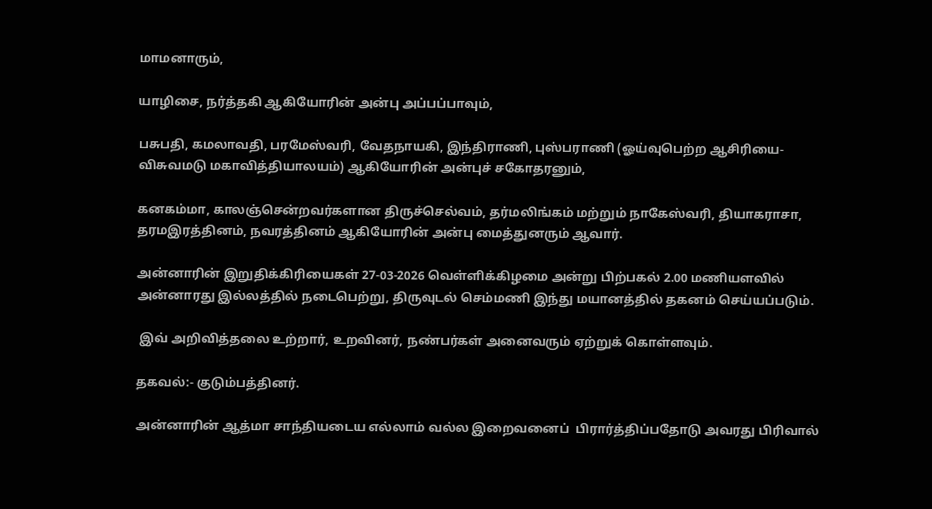மாமனாரும்,

யாழிசை, நர்த்தகி ஆகியோரின் அன்பு அப்பப்பாவும்,

பசுபதி, கமலாவதி, பரமேஸ்வரி, வேதநாயகி, இந்திராணி, புஸ்பராணி (ஓய்வுபெற்ற ஆசிரியை-விசுவமடு மகாவித்தியாலயம்) ஆகியோரின் அன்புச் சகோதரனும்,

கனகம்மா, காலஞ்சென்றவர்களான திருச்செல்வம், தர்மலிங்கம் மற்றும் நாகேஸ்வரி, தியாகராசா, தரமஇரத்தினம், நவரத்தினம் ஆகியோரின் அன்பு மைத்துனரும் ஆவார்.

அன்னாரின் இறுதிக்கிரியைகள் 27-03-2026 வெள்ளிக்கிழமை அன்று பிற்பகல் 2.00 மணியளவில் அன்னாரது இல்லத்தில் நடைபெற்று, திருவுடல் செம்மணி இந்து மயானத்தில் தகனம் செய்யப்படும்.

 இவ் அறிவித்தலை உற்றார், உறவினர், நண்பர்கள் அனைவரும் ஏற்றுக் கொள்ளவும்.

தகவல்:- குடும்பத்தினர்.

அன்னாரின் ஆத்மா சாந்தியடைய எல்லாம் வல்ல இறைவனைப்  பிரார்த்திப்பதோடு அவரது பிரிவால்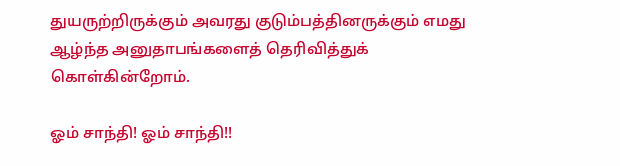துயருற்றிருக்கும் அவரது குடும்பத்தினருக்கும் எமது ஆழ்ந்த அனுதாபங்களைத் தெரிவித்துக் கொள்கின்றோம்.

ஓம் சாந்தி! ஓம் சாந்தி!!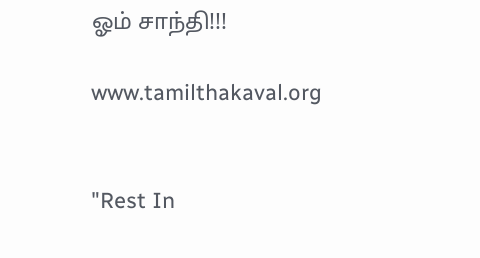ஓம் சாந்தி!!!

www.tamilthakaval.org


"Rest In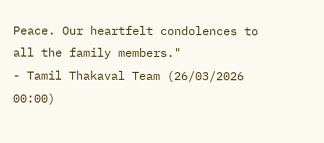Peace. Our heartfelt condolences to all the family members."
- Tamil Thakaval Team (26/03/2026 00:00)